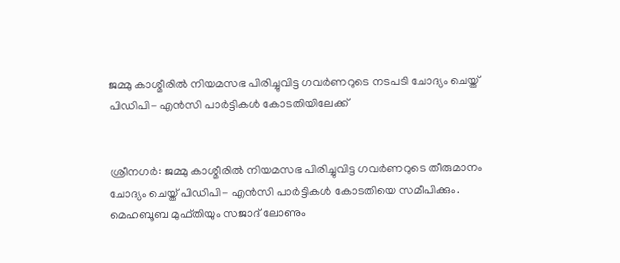ജമ്മു കാശ്മീരില്‍ നിയമസഭ പിരിച്ചുവിട്ട ഗവര്‍ണറുടെ നടപടി ചോദ്യം ചെയ്ത് പിഡിപി- എന്‍സി പാര്‍ട്ടികള്‍ കോടതിയിലേക്ക്


ശ്രീനഗര്‍: ജമ്മു കാശ്മീരില്‍ നിയമസഭ പിരിച്ചുവിട്ട ഗവര്‍ണറുടെ തീരുമാനം ചോദ്യം ചെയ്ത് പിഡിപി- എന്‍സി പാര്‍ട്ടികള്‍ കോടതിയെ സമീപിക്കും. മെഹബൂബ മുഫ്തിയും സജാദ് ലോണും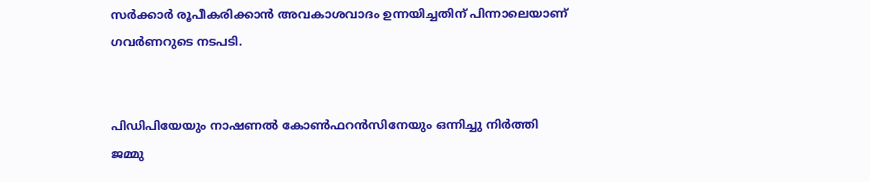സര്‍ക്കാര്‍ രൂപീകരിക്കാന്‍ അവകാശവാദം ഉന്നയിച്ചതിന് പിന്നാലെയാണ് ഗവര്‍ണറുടെ നടപടി.


പിഡിപിയേയും നാഷണല്‍ കോണ്‍ഫറന്‍സിനേയും ഒന്നിച്ചു നിര്‍ത്തി ജമ്മു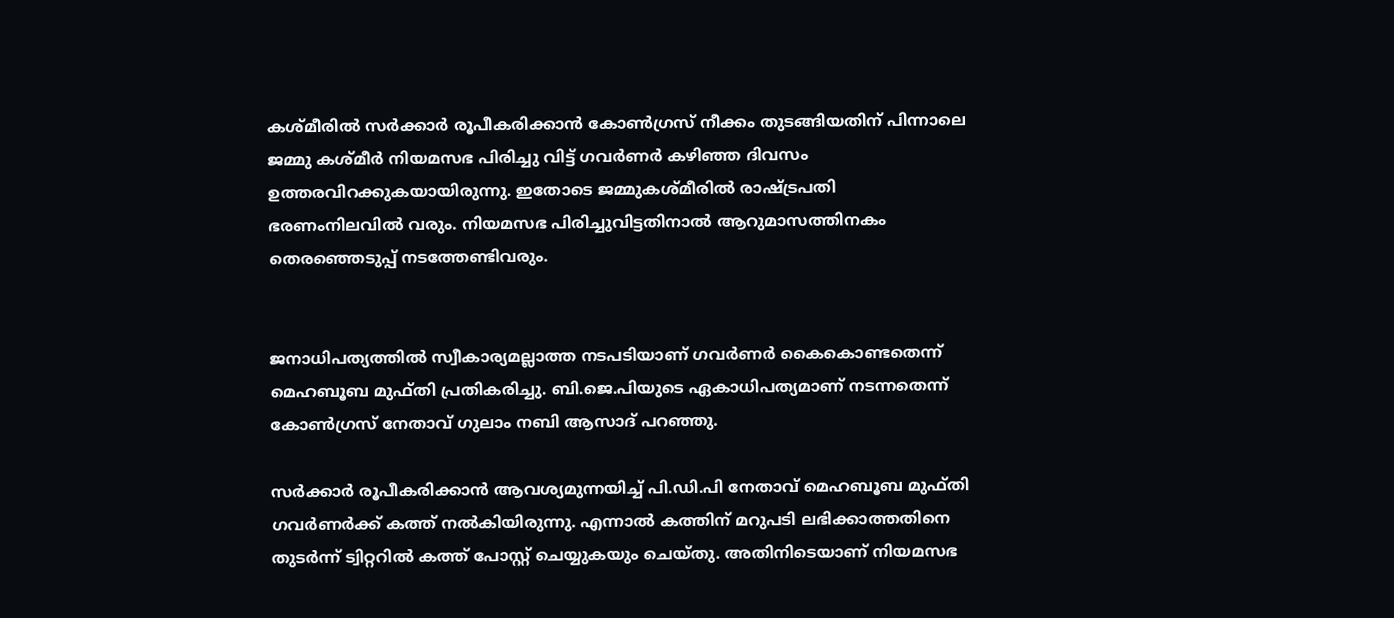കശ്മീരില്‍ സര്‍ക്കാര്‍ രൂപീകരിക്കാന്‍ കോണ്‍ഗ്രസ് നീക്കം തുടങ്ങിയതിന് പിന്നാലെ ജമ്മു കശ്മീര്‍ നിയമസഭ പിരിച്ചു വിട്ട് ഗവര്‍ണര്‍ കഴിഞ്ഞ ദിവസം ഉത്തരവിറക്കുകയായിരുന്നു. ഇതോടെ ജമ്മുകശ്മീരില്‍ രാഷ്ട്രപതി ഭരണംനിലവില്‍ വരും. നിയമസഭ പിരിച്ചുവിട്ടതിനാല്‍ ആറുമാസത്തിനകം തെരഞ്ഞെടുപ്പ് നടത്തേണ്ടിവരും.


ജനാധിപത്യത്തില്‍ സ്വീകാര്യമല്ലാത്ത നടപടിയാണ് ഗവര്‍ണര്‍ കൈകൊണ്ടതെന്ന് മെഹബൂബ മുഫ്തി പ്രതികരിച്ചു. ബി.ജെ.പിയുടെ ഏകാധിപത്യമാണ് നടന്നതെന്ന് കോണ്‍ഗ്രസ് നേതാവ് ഗുലാം നബി ആസാദ് പറഞ്ഞു.

സര്‍ക്കാര്‍ രൂപീകരിക്കാന്‍ ആവശ്യമുന്നയിച്ച്‌ പി.ഡി.പി നേതാവ് മെഹബൂബ മുഫ്തി ഗവര്‍ണര്‍ക്ക് കത്ത് നല്‍കിയിരുന്നു. എന്നാല്‍ കത്തിന് മറുപടി ലഭിക്കാത്തതിനെ തുടര്‍ന്ന് ട്വിറ്ററില്‍ കത്ത് പോസ്റ്റ് ചെയ്യുകയും ചെയ്തു. അതിനിടെയാണ് നിയമസഭ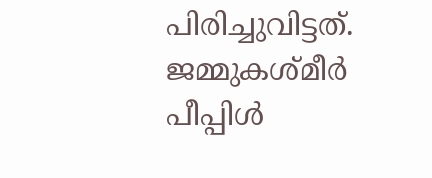പിരിച്ചുവിട്ടത്. ജമ്മുകശ്മീര്‍ പീപ്പിള്‍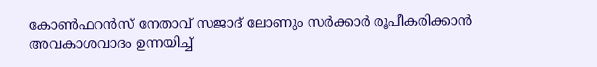കോണ്‍ഫറന്‍സ് നേതാവ് സജാദ് ലോണും സര്‍ക്കാര്‍ രൂപീകരിക്കാന്‍ അവകാശവാദം ഉന്നയിച്ച്‌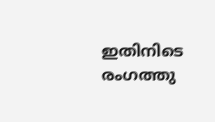ഇതിനിടെ രംഗത്തു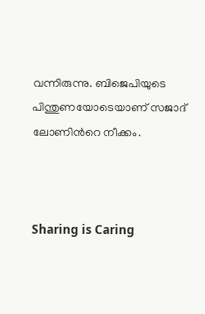വന്നിരുന്നു. ബിജെപിയുടെ പിന്തുണയോടെയാണ് സജാദ് ലോണിന്‍റെ നീക്കം.



Sharing is Caring